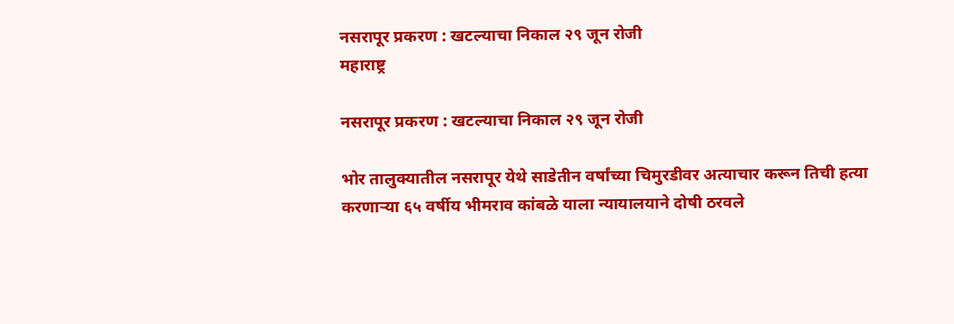नसरापूर प्रकरण : खटल्याचा निकाल २९ जून रोजी
महाराष्ट्र

नसरापूर प्रकरण : खटल्याचा निकाल २९ जून रोजी

भोर तालुक्यातील नसरापूर येथे साडेतीन वर्षांच्या चिमुरडीवर अत्याचार करून तिची हत्या करणाऱ्या ६५ वर्षीय भीमराव कांबळे याला न्यायालयाने दोषी ठरवले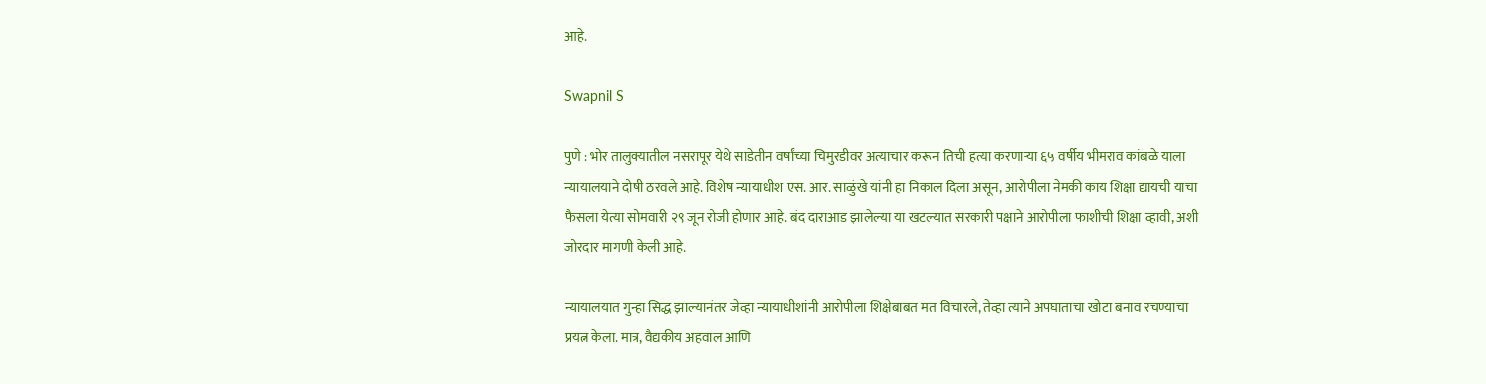आहे.

Swapnil S

पुणे : भोर तालुक्यातील नसरापूर येथे साडेतीन वर्षांच्या चिमुरडीवर अत्याचार करून तिची हत्या करणाऱ्या ६५ वर्षीय भीमराव कांबळे याला न्यायालयाने दोषी ठरवले आहे. विशेष न्यायाधीश एस. आर. साळुंखे यांनी हा निकाल दिला असून, आरोपीला नेमकी काय शिक्षा द्यायची याचा फैसला येत्या सोमवारी २९ जून रोजी होणार आहे. बंद दाराआड झालेल्या या खटल्यात सरकारी पक्षाने आरोपीला फाशीची शिक्षा व्हावी, अशी जोरदार मागणी केली आहे.

न्यायालयात गुन्हा सिद्ध झाल्यानंतर जेव्हा न्यायाधीशांनी आरोपीला शिक्षेबाबत मत विचारले, तेव्हा त्याने अपघाताचा खोटा बनाव रचण्याचा प्रयत्न केला. मात्र, वैद्यकीय अहवाल आणि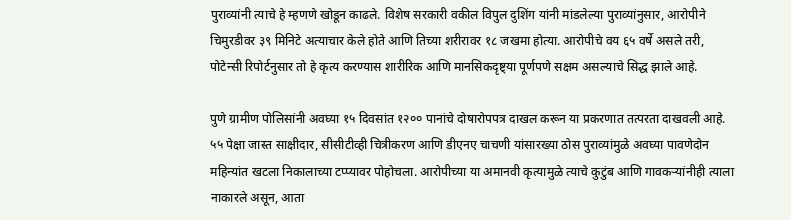पुराव्यांनी त्याचे हे म्हणणे खोडून काढले. विशेष सरकारी वकील विपुल दुशिंग यांनी मांडलेल्या पुराव्यांनुसार, आरोपीने चिमुरडीवर ३९ मिनिटे अत्याचार केले होते आणि तिच्या शरीरावर १८ जखमा होत्या. आरोपीचे वय ६५ वर्षे असले तरी, पोटेन्सी रिपोर्टनुसार तो हे कृत्य करण्यास शारीरिक आणि मानसिकदृष्ट्या पूर्णपणे सक्षम असल्याचे सिद्ध झाले आहे.

पुणे ग्रामीण पोलिसांनी अवघ्या १५ दिवसांत १२०० पानांचे दोषारोपपत्र दाखल करून या प्रकरणात तत्परता दाखवली आहे. ५५ पेक्षा जास्त साक्षीदार, सीसीटीव्ही चित्रीकरण आणि डीएनए चाचणी यांसारख्या ठोस पुराव्यांमुळे अवघ्या पावणेदोन महिन्यांत खटला निकालाच्या टप्प्यावर पोहोचला. आरोपीच्या या अमानवी कृत्यामुळे त्याचे कुटुंब आणि गावकऱ्यांनीही त्याला नाकारले असून, आता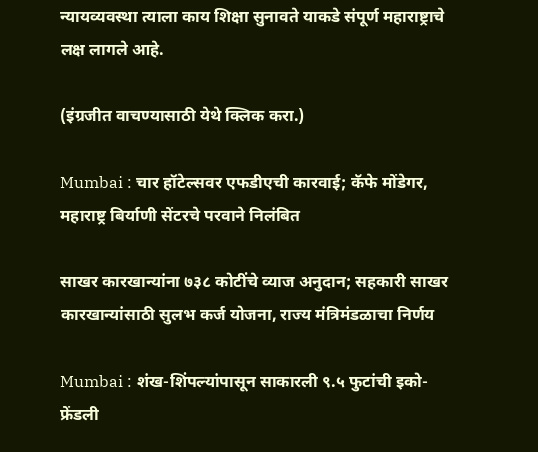न्यायव्यवस्था त्याला काय शिक्षा सुनावते याकडे संपूर्ण महाराष्ट्राचे लक्ष लागले आहे.

(इंग्रजीत वाचण्यासाठी येथे क्लिक करा.)

Mumbai : चार हॉटेल्सवर एफडीएची कारवाई; कॅफे मोंडेगर, महाराष्ट्र बिर्याणी सेंटरचे परवाने निलंबित

साखर कारखान्यांना ७३८ कोटींचे व्याज अनुदान; सहकारी साखर कारखान्यांसाठी सुलभ कर्ज योजना, राज्य मंत्रिमंडळाचा निर्णय

Mumbai : शंख-शिंपल्यांपासून साकारली ९.५ फुटांची इको-फ्रेंडली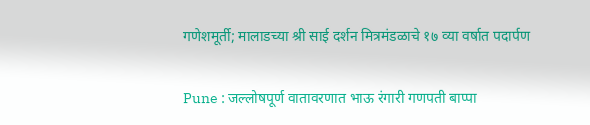गणेशमूर्ती; मालाडच्या श्री साई दर्शन मित्रमंडळाचे १७ व्या वर्षात पदार्पण

Pune : जल्लोषपूर्ण वातावरणात भाऊ रंगारी गणपती बाप्पा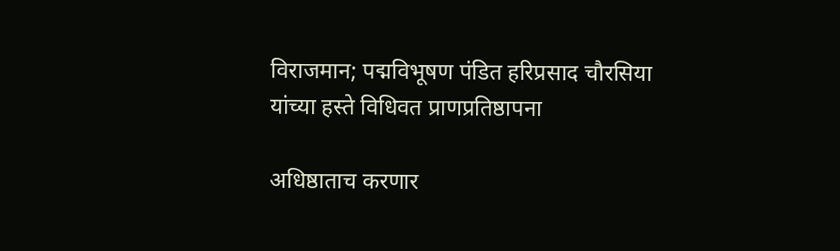विराजमान; पद्मविभूषण पंडित हरिप्रसाद चौरसिया यांच्या हस्ते विधिवत प्राणप्रतिष्ठापना

अधिष्ठाताच करणार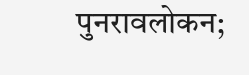पुनरावलोकन;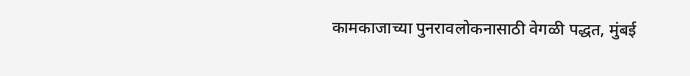कामकाजाच्या पुनरावलोकनासाठी वेगळी पद्धत, मुंबई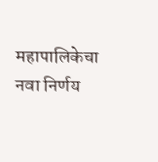महापालिकेचा नवा निर्णय